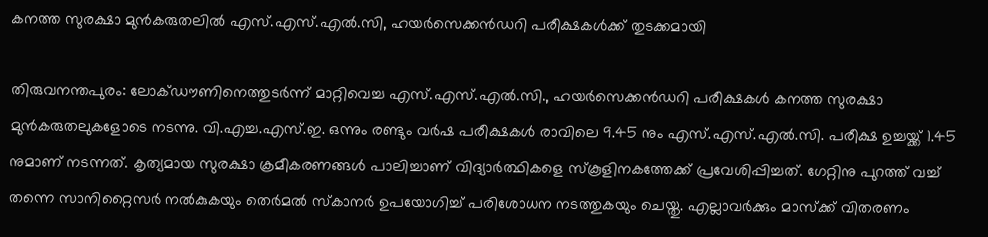കനത്ത സുരക്ഷാ മുന്‍കരുതലില്‍ എസ്.എസ്.എല്‍.സി, ഹയര്‍സെക്കന്‍ഡറി പരീക്ഷകള്‍ക്ക് തുടക്കമായി

തിരുവനന്തപുരം: ലോക്ഡൗണിനെത്തുടര്‍ന്ന് മാറ്റിവെച്ച എസ്.എസ്.എല്‍.സി., ഹയര്‍സെക്കന്‍ഡറി പരീക്ഷകള്‍ കനത്ത സുരക്ഷാ മുന്‍കരുതലുകളോടെ നടന്നു. വി.എച്ച.എസ്.ഇ. ഒന്നും രണ്ടും വര്‍ഷ പരീക്ഷകള്‍ രാവിലെ 9.45 നും എസ്.എസ്.എല്‍.സി. പരീക്ഷ ഉച്ചയ്ക്ക് 1.45 നുമാണ് നടന്നത്. കൃത്യമായ സുരക്ഷാ ക്രമീകരണങ്ങള്‍ പാലിച്ചാണ് വിദ്യാര്‍ത്ഥികളെ സ്‌കൂളിനകത്തേക്ക് പ്രവേശിപ്പിച്ചത്. ഗേറ്റിനു പുറത്ത് വച്ച് തന്നെ സാനിറ്റൈസര്‍ നല്‍കുകയും തെര്‍മല്‍ സ്‌കാനര്‍ ഉപയോഗിച്ച് പരിശോധന നടത്തുകയും ചെയ്തു. എല്ലാവര്‍ക്കും മാസ്‌ക്ക് വിതരണം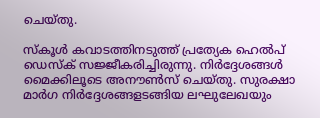ചെയ്തു.

സ്‌കൂള്‍ കവാടത്തിനടുത്ത് പ്രത്യേക ഹെല്‍പ് ഡെസ്‌ക് സജ്ജീകരിച്ചിരുന്നു. നിര്‍ദ്ദേശങ്ങള്‍ മൈക്കിലൂടെ അനൗണ്‍സ് ചെയ്തു. സുരക്ഷാ മാര്‍ഗ നിര്‍ദ്ദേശങ്ങളടങ്ങിയ ലഘുലേഖയും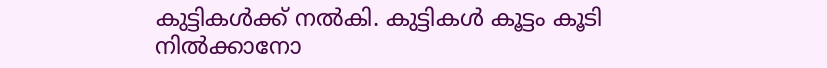കുട്ടികള്‍ക്ക് നല്‍കി. കുട്ടികള്‍ കൂട്ടം കൂടി നില്‍ക്കാനോ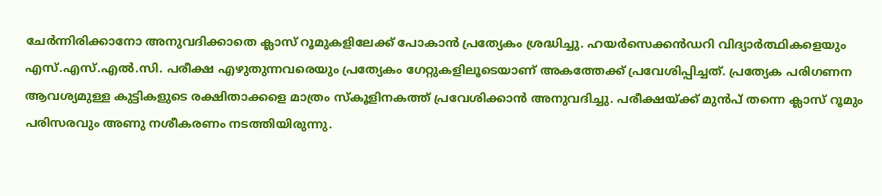ചേര്‍ന്നിരിക്കാനോ അനുവദിക്കാതെ ക്ലാസ് റൂമുകളിലേക്ക് പോകാന്‍ പ്രത്യേകം ശ്രദ്ധിച്ചു. ഹയര്‍സെക്കന്‍ഡറി വിദ്യാര്‍ത്ഥികളെയും എസ്.എസ്.എല്‍.സി. പരീക്ഷ എഴുതുന്നവരെയും പ്രത്യേകം ഗേറ്റുകളിലൂടെയാണ് അകത്തേക്ക് പ്രവേശിപ്പിച്ചത്. പ്രത്യേക പരിഗണന ആവശ്യമുള്ള കുട്ടികളുടെ രക്ഷിതാക്കളെ മാത്രം സ്‌കൂളിനകത്ത് പ്രവേശിക്കാന്‍ അനുവദിച്ചു. പരീക്ഷയ്ക്ക് മുന്‍പ് തന്നെ ക്ലാസ് റൂമും പരിസരവും അണു നശീകരണം നടത്തിയിരുന്നു.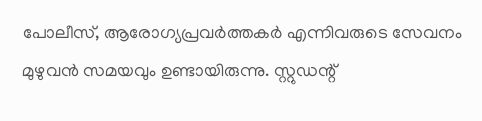പോലീസ്, ആരോഗ്യപ്രവര്‍ത്തകര്‍ എന്നിവരുടെ സേവനം മുഴുവന്‍ സമയവും ഉണ്ടായിരുന്നു. സ്റ്റുഡന്റ്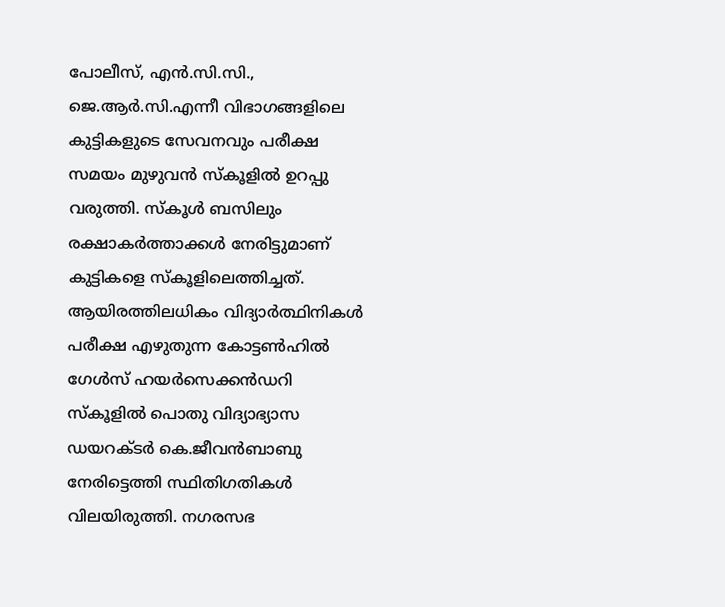പോലീസ്, എന്‍.സി.സി., ജെ.ആര്‍.സി.എന്നീ വിഭാഗങ്ങളിലെ കുട്ടികളുടെ സേവനവും പരീക്ഷ സമയം മുഴുവന്‍ സ്‌കൂളില്‍ ഉറപ്പു വരുത്തി. സ്‌കൂള്‍ ബസിലും രക്ഷാകര്‍ത്താക്കള്‍ നേരിട്ടുമാണ് കുട്ടികളെ സ്‌കൂളിലെത്തിച്ചത്. ആയിരത്തിലധികം വിദ്യാര്‍ത്ഥിനികള്‍ പരീക്ഷ എഴുതുന്ന കോട്ടണ്‍ഹില്‍ ഗേള്‍സ് ഹയര്‍സെക്കന്‍ഡറി സ്‌കൂളില്‍ പൊതു വിദ്യാഭ്യാസ ഡയറക്ടര്‍ കെ.ജീവന്‍ബാബു നേരിട്ടെത്തി സ്ഥിതിഗതികള്‍ വിലയിരുത്തി. നഗരസഭ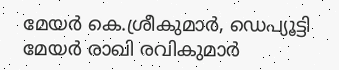മേയര്‍ കെ.ശ്രീകുമാര്‍, ഡെപ്യൂട്ടി മേയര്‍ രാഖി രവികുമാര്‍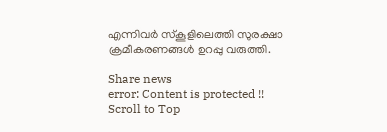എന്നിവര്‍ സ്‌കൂളിലെത്തി സുരക്ഷാ ക്രമീകരണങ്ങള്‍ ഉറപ്പു വരുത്തി.

Share news
error: Content is protected !!
Scroll to Top